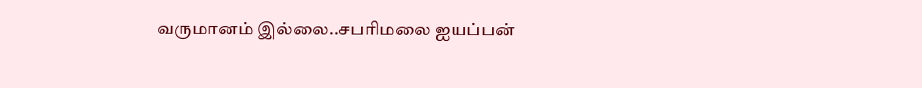வருமானம் இல்லை..சபரிமலை ஐயப்பன்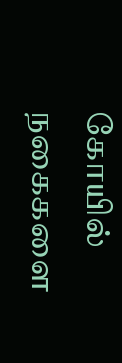கோயில் நகைகளை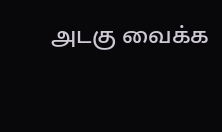அடகு வைக்க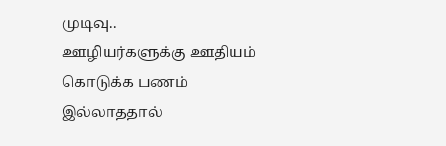முடிவு..
ஊழியர்களுக்கு ஊதியம் கொடுக்க பணம் இல்லாததால்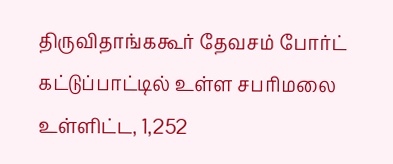திருவிதாங்ககூர் தேவசம் போர்ட் கட்டுப்பாட்டில் உள்ள சபரிமலை உள்ளிட்ட, 1,252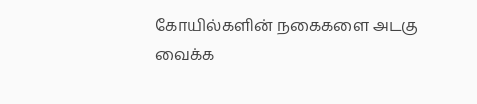கோயில்களின் நகைகளை அடகு வைக்க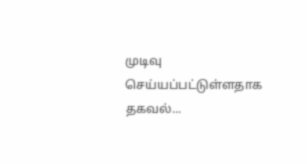முடிவு செய்யப்பட்டுள்ளதாக தகவல்...